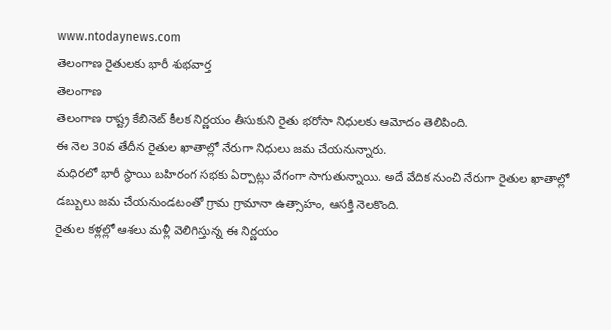www.ntodaynews.com
తెలంగాణ రైతులకు భారీ శుభవార్త
తెలంగాణ
తెలంగాణ రాష్ట్ర కేబినెట్ కీలక నిర్ణయం తీసుకుని రైతు భరోసా నిధులకు ఆమోదం తెలిపింది.
ఈ నెల 30వ తేదీన రైతుల ఖాతాల్లో నేరుగా నిధులు జమ చేయనున్నారు.
మధిరలో భారీ స్థాయి బహిరంగ సభకు ఏర్పాట్లు వేగంగా సాగుతున్నాయి. అదే వేదిక నుంచి నేరుగా రైతుల ఖాతాల్లో డబ్బులు జమ చేయనుండటంతో గ్రామ గ్రామానా ఉత్సాహం, ఆసక్తి నెలకొంది.
రైతుల కళ్లల్లో ఆశలు మళ్లీ వెలిగిస్తున్న ఈ నిర్ణయం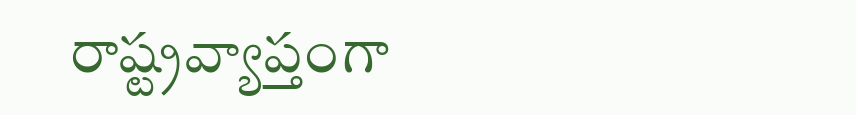రాష్ట్రవ్యాప్తంగా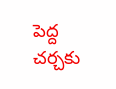పెద్ద చర్చకు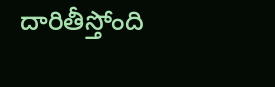దారితీస్తోంది